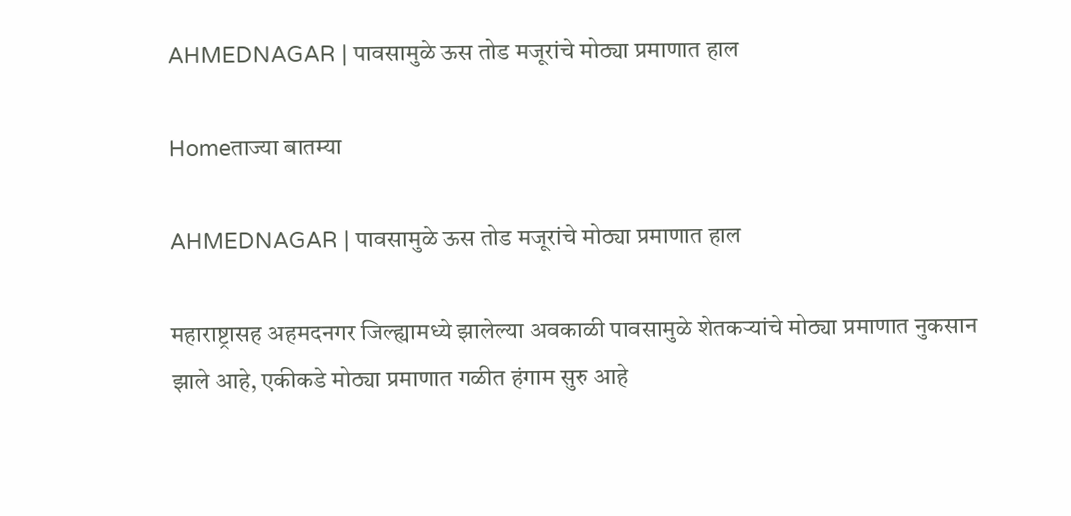AHMEDNAGAR | पावसामुळे ऊस तोड मजूरांचे मोठ्या प्रमाणात हाल

Homeताज्या बातम्या

AHMEDNAGAR | पावसामुळे ऊस तोड मजूरांचे मोठ्या प्रमाणात हाल

महाराष्ट्रासह अहमदनगर जिल्ह्यामध्ये झालेल्या अवकाळी पावसामुळे शेतकऱ्यांचे मोठ्या प्रमाणात नुकसान झाले आहे, एकीकडे मोठ्या प्रमाणात गळीत हंगाम सुरु आहे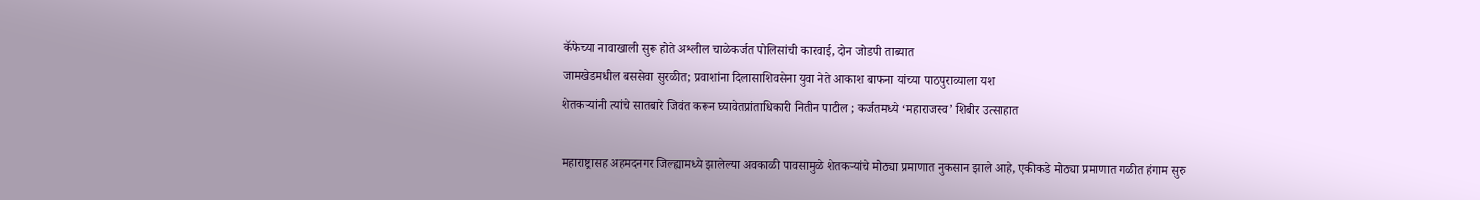कॅफेच्या नावाखाली सुरू होते अश्लील चाळेकर्जत पोलिसांची कारवाई, दोन जोडपी ताब्यात
जामखेडमधील बससेवा सुरळीत; प्रवाशांना दिलासाशिवसेना युवा नेते आकाश बाफना यांच्या पाठपुराव्याला यश
शेतकऱ्यांनी त्यांचे सातबारे जिवंत करून घ्यावेतप्रांताधिकारी नितीन पाटील ; कर्जतमध्ये ‘महाराजस्व’ शिबीर उत्साहात

महाराष्ट्रासह अहमदनगर जिल्ह्यामध्ये झालेल्या अवकाळी पावसामुळे शेतकऱ्यांचे मोठ्या प्रमाणात नुकसान झाले आहे, एकीकडे मोठ्या प्रमाणात गळीत हंगाम सुरु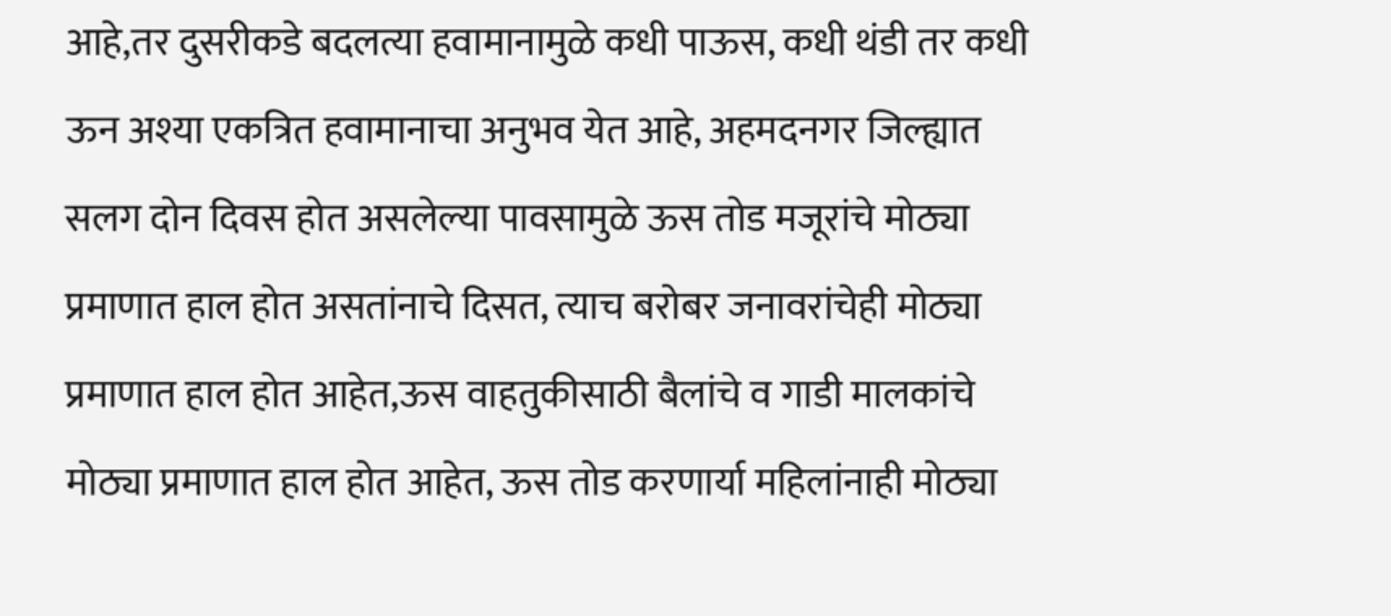आहे,तर दुसरीकडे बदलत्या ‌हवामानामुळे कधी पाऊस, कधी थंडी तर कधी ऊन अश्या एकत्रित हवामानाचा अनुभव येत आहे, अहमदनगर जिल्ह्यात सलग दोन दिवस होत असलेल्या पावसामुळे ऊस तोड मजूरांचे मोठ्या प्रमाणात हाल होत असतांनाचे दिसत, त्याच बरोबर जनावरांचेही मोठ्या प्रमाणात हाल होत आहेत,ऊस वाहतुकीसाठी बैलांचे व गाडी मालकांचे मोठ्या प्रमाणात हाल होत आहेत, ऊस तोड करणार्या महिलांनाही मोठ्या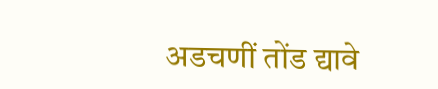अडचणीं तोंड द्यावे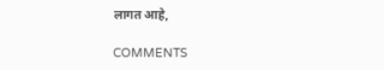लागत आहे,

COMMENTS